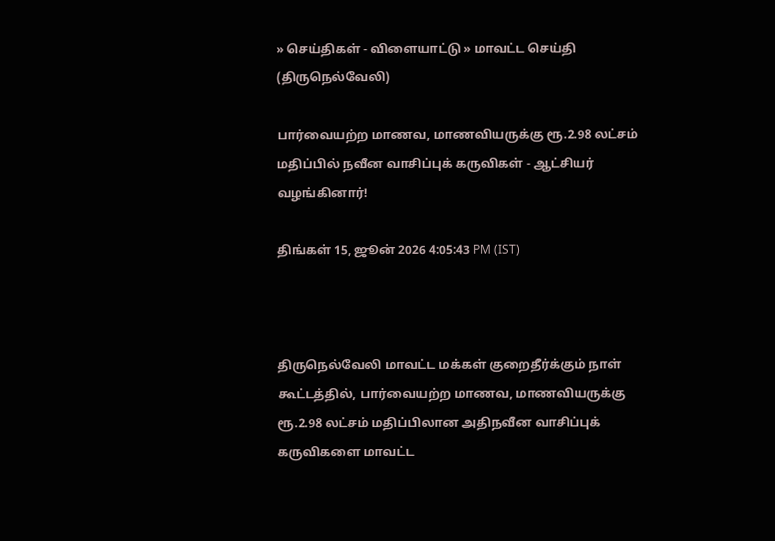» செய்திகள் - விளையாட்டு » மாவட்ட செய்தி (திருநெல்வேலி)

பார்வையற்ற மாணவ, மாணவியருக்கு ரூ.2.98 லட்சம் மதிப்பில் நவீன வாசிப்புக் கருவிகள் - ஆட்சியர் வழங்கினார்!

திங்கள் 15, ஜூன் 2026 4:05:43 PM (IST)



திருநெல்வேலி மாவட்ட மக்கள் குறைதீர்க்கும் நாள் கூட்டத்தில், பார்வையற்ற மாணவ, மாணவியருக்கு ரூ.2.98 லட்சம் மதிப்பிலான அதிநவீன வாசிப்புக் கருவிகளை மாவட்ட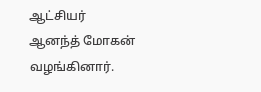ஆட்சியர் ஆனந்த் மோகன் வழங்கினார்.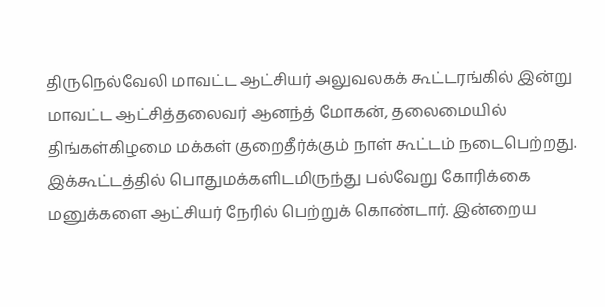திருநெல்வேலி மாவட்ட ஆட்சியர் அலுவலகக் கூட்டரங்கில் இன்று மாவட்ட ஆட்சித்தலைவர் ஆனந்த் மோகன், தலைமையில் திங்கள்கிழமை மக்கள் குறைதீர்க்கும் நாள் கூட்டம் நடைபெற்றது.  இக்கூட்டத்தில் பொதுமக்களிடமிருந்து பல்வேறு கோரிக்கை மனுக்களை ஆட்சியர் நேரில் பெற்றுக் கொண்டார். இன்றைய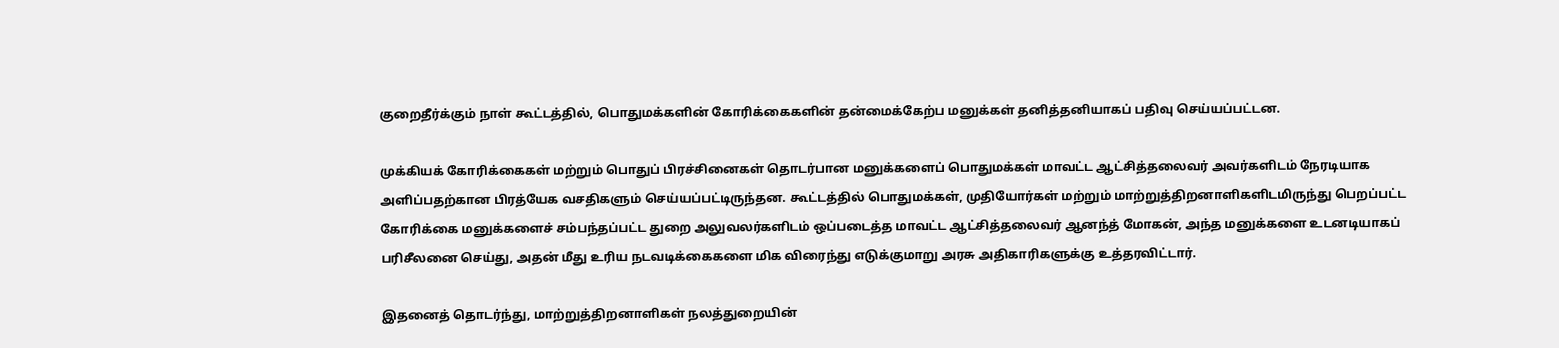குறைதீர்க்கும் நாள் கூட்டத்தில், பொதுமக்களின் கோரிக்கைகளின் தன்மைக்கேற்ப மனுக்கள் தனித்தனியாகப் பதிவு செய்யப்பட்டன.

முக்கியக் கோரிக்கைகள் மற்றும் பொதுப் பிரச்சினைகள் தொடர்பான மனுக்களைப் பொதுமக்கள் மாவட்ட ஆட்சித்தலைவர் அவர்களிடம் நேரடியாக அளிப்பதற்கான பிரத்யேக வசதிகளும் செய்யப்பட்டிருந்தன. கூட்டத்தில் பொதுமக்கள், முதியோர்கள் மற்றும் மாற்றுத்திறனாளிகளிடமிருந்து பெறப்பட்ட கோரிக்கை மனுக்களைச் சம்பந்தப்பட்ட துறை அலுவலர்களிடம் ஒப்படைத்த மாவட்ட ஆட்சித்தலைவர் ஆனந்த் மோகன், அந்த மனுக்களை உடனடியாகப் பரிசீலனை செய்து, அதன் மீது உரிய நடவடிக்கைகளை மிக விரைந்து எடுக்குமாறு அரசு அதிகாரிகளுக்கு உத்தரவிட்டார்.

இதனைத் தொடர்ந்து, மாற்றுத்திறனாளிகள் நலத்துறையின்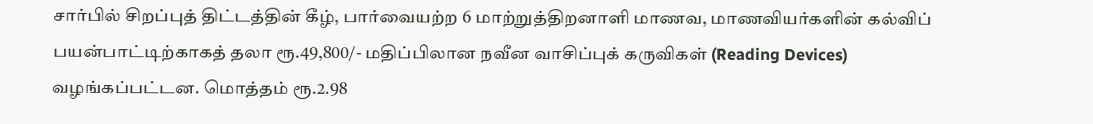சார்பில் சிறப்புத் திட்டத்தின் கீழ், பார்வையற்ற 6 மாற்றுத்திறனாளி மாணவ, மாணவியர்களின் கல்விப் பயன்பாட்டிற்காகத் தலா ரூ.49,800/- மதிப்பிலான நவீன வாசிப்புக் கருவிகள் (Reading Devices) வழங்கப்பட்டன. மொத்தம் ரூ.2.98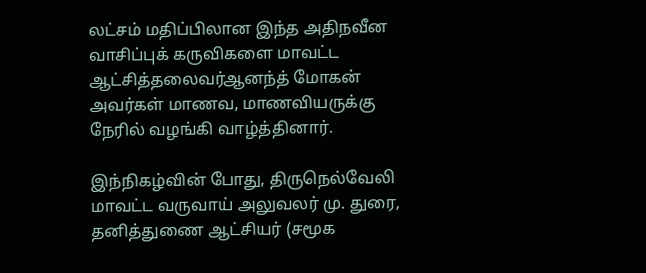லட்சம் மதிப்பிலான இந்த அதிநவீன வாசிப்புக் கருவிகளை மாவட்ட ஆட்சித்தலைவர்ஆனந்த் மோகன் அவர்கள் மாணவ, மாணவியருக்கு நேரில் வழங்கி வாழ்த்தினார்.

இந்நிகழ்வின் போது, திருநெல்வேலி மாவட்ட வருவாய் அலுவலர் மு. துரை, தனித்துணை ஆட்சியர் (சமூக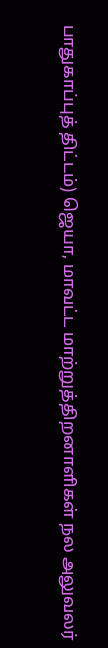பாதுகாப்புத் திட்டம்) ஜெயா, மாவட்ட மாற்றுத்திறனாளிகள் நல அலுவலர்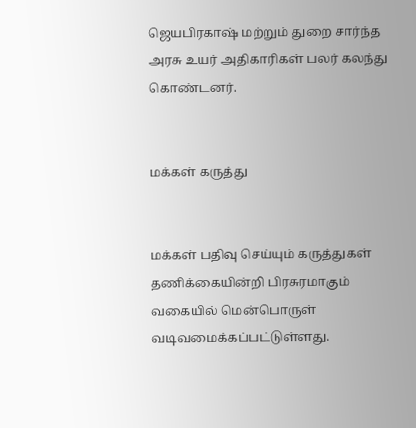ஜெயபிரகாஷ் மற்றும் துறை சார்ந்த அரசு உயர் அதிகாரிகள் பலர் கலந்து கொண்டனர்.


மக்கள் கருத்து


மக்கள் பதிவு செய்யும் கருத்துகள் தணிக்கையின்றி பிரசுரமாகும் வகையில் மென்பொருள் வடிவமைக்கப்பட்டுள்ளது.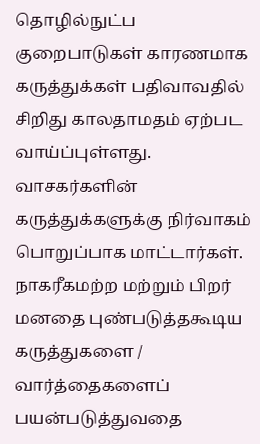தொழில்நுட்ப குறைபாடுகள் காரணமாக கருத்துக்கள் பதிவாவதில் சிறிது காலதாமதம் ஏற்பட வாய்ப்புள்ளது. வாசகர்களின் கருத்துக்களுக்கு நிர்வாகம் பொறுப்பாக மாட்டார்கள். நாகரீகமற்ற மற்றும் பிறர் மனதை புண்படுத்தகூடிய கருத்துகளை / வார்த்தைகளைப் பயன்படுத்துவதை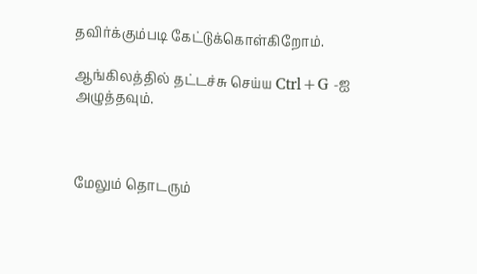தவிர்க்கும்படி கேட்டுக்கொள்கிறோம்.

ஆங்கிலத்தில் தட்டச்சு செய்ய Ctrl+G -ஐ அழுத்தவும்.



மேலும் தொடரும்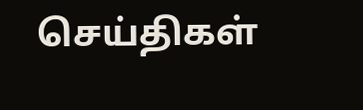செய்திகள்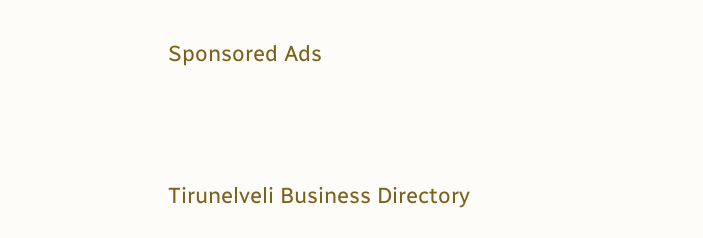Sponsored Ads




Tirunelveli Business Directory